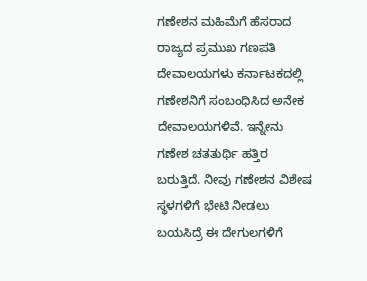ಗಣೇಶನ ಮಹಿಮೆಗೆ ಹೆಸರಾದ ರಾಜ್ಯದ ಪ್ರಮುಖ ಗಣಪತಿ ದೇವಾಲಯಗಳು ಕರ್ನಾಟಕದಲ್ಲಿ ಗಣೇಶನಿಗೆ ಸಂಬಂಧಿಸಿದ ಅನೇಕ ದೇವಾಲಯಗಳಿವೆ. ಇನ್ನೇನು ಗಣೇಶ ಚತತುರ್ಥಿ ಹತ್ತಿರ ಬರುತ್ತಿದೆ. ನೀವು ಗಣೇಶನ ವಿಶೇಷ ಸ್ಥಳಗಳಿಗೆ ಭೇಟಿ ನೀಡಲು ಬಯಸಿದ್ರೆ ಈ ದೇಗುಲಗಳಿಗೆ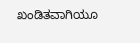ಖಂಡಿತವಾಗಿಯೂ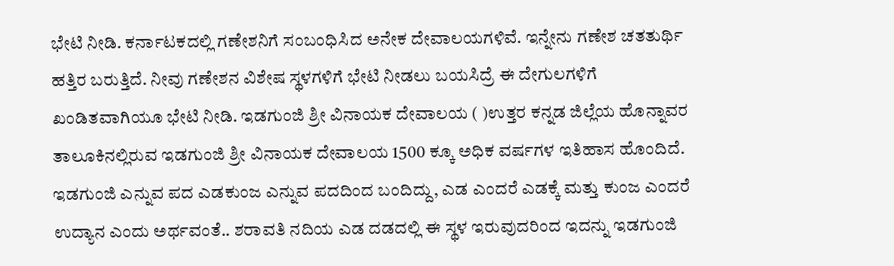ಭೇಟಿ ನೀಡಿ. ಕರ್ನಾಟಕದಲ್ಲಿ ಗಣೇಶನಿಗೆ ಸಂಬಂಧಿಸಿದ ಅನೇಕ ದೇವಾಲಯಗಳಿವೆ. ಇನ್ನೇನು ಗಣೇಶ ಚತತುರ್ಥಿ ಹತ್ತಿರ ಬರುತ್ತಿದೆ. ನೀವು ಗಣೇಶನ ವಿಶೇಷ ಸ್ಥಳಗಳಿಗೆ ಭೇಟಿ ನೀಡಲು ಬಯಸಿದ್ರೆ ಈ ದೇಗುಲಗಳಿಗೆ ಖಂಡಿತವಾಗಿಯೂ ಭೇಟಿ ನೀಡಿ. ಇಡಗುಂಜಿ ಶ್ರೀ ವಿನಾಯಕ ದೇವಾಲಯ ( )ಉತ್ತರ ಕನ್ನಡ ಜಿಲ್ಲೆಯ ಹೊನ್ನಾವರ ತಾಲೂಕಿನಲ್ಲಿರುವ ಇಡಗುಂಜಿ ಶ್ರೀ ವಿನಾಯಕ ದೇವಾಲಯ 1500 ಕ್ಕೂ ಅಧಿಕ ವರ್ಷಗಳ ಇತಿಹಾಸ ಹೊಂದಿದೆ. ಇಡಗುಂಜಿ ಎನ್ನುವ ಪದ ಎಡಕುಂಜ ಎನ್ನುವ ಪದದಿಂದ ಬಂದಿದ್ದು, ಎಡ ಎಂದರೆ ಎಡಕ್ಕೆ ಮತ್ತು ಕುಂಜ ಎಂದರೆ ಉದ್ಯಾನ ಎಂದು ಅರ್ಥವಂತೆ.. ಶರಾವತಿ ನದಿಯ ಎಡ ದಡದಲ್ಲಿ ಈ ಸ್ಥಳ ಇರುವುದರಿಂದ ಇದನ್ನು ಇಡಗುಂಜಿ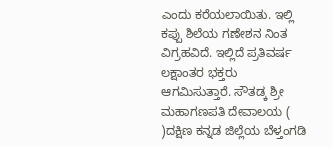ಎಂದು ಕರೆಯಲಾಯಿತು. ಇಲ್ಲಿ ಕಪ್ಪು ಶಿಲೆಯ ಗಣೇಶನ ನಿಂತ ವಿಗ್ರಹವಿದೆ. ಇಲ್ಲಿದೆ ಪ್ರತಿವರ್ಷ ಲಕ್ಷಾಂತರ ಭಕ್ತರು ಆಗಮಿಸುತ್ತಾರೆ. ಸೌತಡ್ಕ ಶ್ರೀ ಮಹಾಗಣಪತಿ ದೇವಾಲಯ ( )ದಕ್ಷಿಣ ಕನ್ನಡ ಜಿಲ್ಲೆಯ ಬೆಳ್ತಂಗಡಿ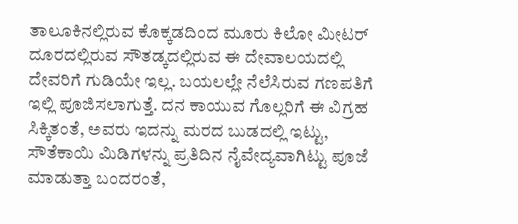ತಾಲೂಕಿನಲ್ಲಿರುವ ಕೊಕ್ಕಡದಿಂದ ಮೂರು ಕಿಲೋ ಮೀಟರ್‌ ದೂರದಲ್ಲಿರುವ ಸೌತಡ್ಕದಲ್ಲಿರುವ ಈ ದೇವಾಲಯದಲ್ಲಿ ದೇವರಿಗೆ ಗುಡಿಯೇ ಇಲ್ಲ. ಬಯಲಲ್ಲೇ ನೆಲೆಸಿರುವ ಗಣಪತಿಗೆ ಇಲ್ಲಿ ಪೂಜಿಸಲಾಗುತ್ತೆ. ದನ ಕಾಯುವ ಗೊಲ್ಲರಿಗೆ ಈ ವಿಗ್ರಹ ಸಿಕ್ಕಿತಂತೆ, ಅವರು ಇದನ್ನು ಮರದ ಬುಡದಲ್ಲಿ ಇಟ್ಟು, ಸೌತೆಕಾಯಿ ಮಿಡಿಗಳನ್ನು ಪ್ರತಿದಿನ ನೈವೇದ್ಯವಾಗಿಟ್ಟು ಪೂಜೆ ಮಾಡುತ್ತಾ ಬಂದರಂತೆ,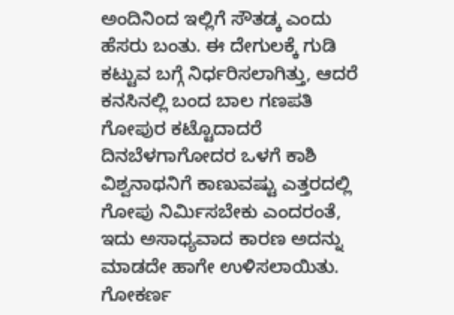ಅಂದಿನಿಂದ ಇಲ್ಲಿಗೆ ಸೌತಡ್ಕ ಎಂದು ಹೆಸರು ಬಂತು. ಈ ದೇಗುಲಕ್ಕೆ ಗುಡಿ ಕಟ್ಟುವ ಬಗ್ಗೆ ನಿರ್ಧರಿಸಲಾಗಿತ್ತು, ಆದರೆ ಕನಸಿನಲ್ಲಿ ಬಂದ ಬಾಲ ಗಣಪತಿ ಗೋಪುರ ಕಟ್ಟೊದಾದರೆ ದಿನಬೆಳಗಾಗೋದರ ಒಳಗೆ ಕಾಶಿ ವಿಶ್ವನಾಥನಿಗೆ ಕಾಣುವಷ್ಟು ಎತ್ತರದಲ್ಲಿ ಗೋಪು ನಿರ್ಮಿಸಬೇಕು ಎಂದರಂತೆ, ಇದು ಅಸಾಧ್ಯವಾದ ಕಾರಣ ಅದನ್ನು ಮಾಡದೇ ಹಾಗೇ ಉಳಿಸಲಾಯಿತು. ಗೋಕರ್ಣ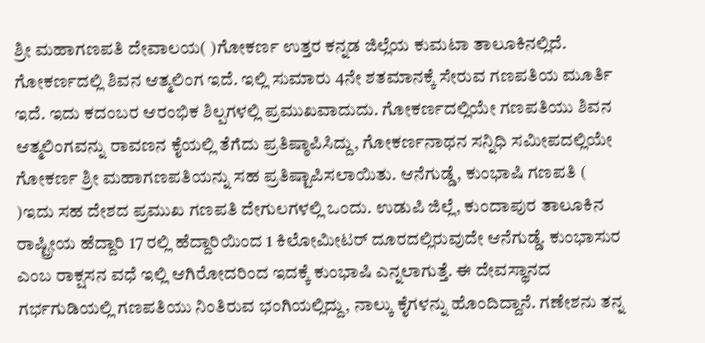ಶ್ರೀ ಮಹಾಗಣಪತಿ ದೇವಾಲಯ( )ಗೋಕರ್ಣ ಉತ್ತರ ಕನ್ನಡ ಜಿಲ್ಲೆಯ ಕುಮಟಾ ತಾಲೂಕಿನಲ್ಲಿದೆ. ಗೋಕರ್ಣದಲ್ಲಿ ಶಿವನ ಆತ್ಮಲಿಂಗ ಇದೆ. ಇಲ್ಲಿ ಸುಮಾರು 4ನೇ ಶತಮಾನಕ್ಕೆ ಸೇರುವ ಗಣಪತಿಯ ಮೂರ್ತಿ ಇದೆ. ಇದು ಕದಂಬರ ಆರಂಭಿಕ ಶಿಲ್ಪಗಳಲ್ಲಿ ಪ್ರಮುಖವಾದುದು. ಗೋಕರ್ಣದಲ್ಲಿಯೇ ಗಣಪತಿಯು ಶಿವನ ಆತ್ಮಲಿಂಗವನ್ನು ರಾವಣನ ಕೈಯಲ್ಲಿ ತೆಗೆದು ಪ್ರತಿಷ್ಠಾಪಿಸಿದ್ದು, ಗೋಕರ್ಣನಾಥನ ಸನ್ನಿಧಿ ಸಮೀಪದಲ್ಲಿಯೇ ಗೋಕರ್ಣ ಶ್ರೀ ಮಹಾಗಣಪತಿಯನ್ನು ಸಹ ಪ್ರತಿಷ್ಟಾಪಿಸಲಾಯಿತು. ಆನೆಗುಡ್ಡೆ, ಕುಂಭಾಷಿ ಗಣಪತಿ ( )ಇದು ಸಹ ದೇಶದ ಪ್ರಮುಖ ಗಣಪತಿ ದೇಗುಲಗಳಲ್ಲಿ ಒಂದು. ಉಡುಪಿ ಜಿಲ್ಲೆ, ಕುಂದಾಪುರ ತಾಲೂಕಿನ ರಾಷ್ಟ್ರೀಯ ಹೆದ್ದಾರಿ 17 ರಲ್ಲಿ ಹೆದ್ದಾರಿಯಿಂದ 1 ಕಿಲೋಮೀಟರ್ ದೂರದಲ್ಲಿರುವುದೇ ಆನೆಗುಡ್ಡೆ. ಕುಂಭಾಸುರ ಎಂಬ ರಾಕ್ಷಸನ ವಧೆ ಇಲ್ಲಿ ಆಗಿರೋದರಿಂದ ಇದಕ್ಕೆ ಕುಂಭಾಷಿ ಎನ್ನಲಾಗುತ್ತೆ. ಈ ದೇವಸ್ಥಾನದ ಗರ್ಭಗುಡಿಯಲ್ಲಿ ಗಣಪತಿಯು ನಿಂತಿರುವ ಭಂಗಿಯಲ್ಲಿದ್ದು, ನಾಲ್ಕು ಕೈಗಳನ್ನು ಹೊಂದಿದ್ದಾನೆ. ಗಣೇಶನು ತನ್ನ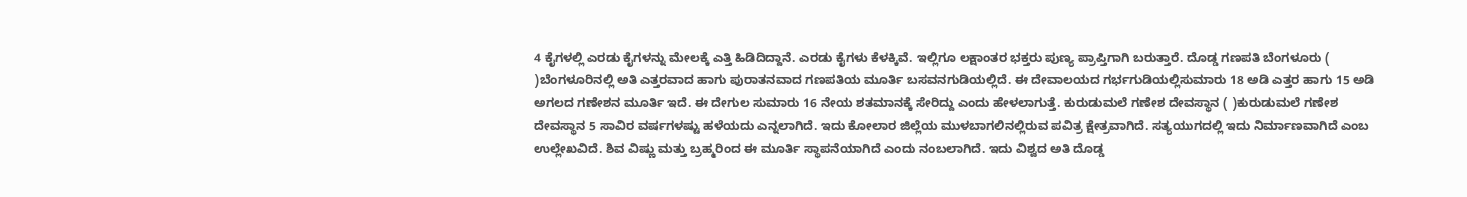4 ಕೈಗಳಲ್ಲಿ ಎರಡು ಕೈಗಳನ್ನು ಮೇಲಕ್ಕೆ ಎತ್ತಿ ಹಿಡಿದಿದ್ದಾನೆ. ಎರಡು ಕೈಗಳು ಕೆಳಕ್ಕಿವೆ. ಇಲ್ಲಿಗೂ ಲಕ್ಷಾಂತರ ಭಕ್ತರು ಪುಣ್ಯ ಪ್ರಾಪ್ತಿಗಾಗಿ ಬರುತ್ತಾರೆ. ದೊಡ್ಡ ಗಣಪತಿ ಬೆಂಗಳೂರು ( )ಬೆಂಗಳೂರಿನಲ್ಲಿ ಅತಿ ಎತ್ತರವಾದ ಹಾಗು ಪುರಾತನವಾದ ಗಣಪತಿಯ ಮೂರ್ತಿ ಬಸವನಗುಡಿಯಲ್ಲಿದೆ. ಈ ದೇವಾಲಯದ ಗರ್ಭಗುಡಿಯಲ್ಲಿಸುಮಾರು 18 ಅಡಿ ಎತ್ತರ ಹಾಗು 15 ಅಡಿ ಅಗಲದ ಗಣೇಶನ ಮೂರ್ತಿ ಇದೆ. ಈ ದೇಗುಲ ಸುಮಾರು 16 ನೇಯ ಶತಮಾನಕ್ಕೆ ಸೇರಿದ್ದು ಎಂದು ಹೇಳಲಾಗುತ್ತೆ. ಕುರುಡುಮಲೆ ಗಣೇಶ ದೇವಸ್ಥಾನ ( )ಕುರುಡುಮಲೆ ಗಣೇಶ ದೇವಸ್ಥಾನ 5 ಸಾವಿರ ವರ್ಷಗಳಷ್ಟು ಹಳೆಯದು ಎನ್ನಲಾಗಿದೆ. ಇದು ಕೋಲಾರ ಜಿಲ್ಲೆಯ ಮುಳಬಾಗಲಿನಲ್ಲಿರುವ ಪವಿತ್ರ ಕ್ಷೇತ್ರವಾಗಿದೆ. ಸತ್ಯಯುಗದಲ್ಲಿ ಇದು ನಿರ್ಮಾಣವಾಗಿದೆ ಎಂಬ ಉಲ್ಲೇಖವಿದೆ. ಶಿವ ವಿಷ್ಣು ಮತ್ತು ಬ್ರಹ್ಮರಿಂದ ಈ ಮೂರ್ತಿ ಸ್ಥಾಪನೆಯಾಗಿದೆ ಎಂದು ನಂಬಲಾಗಿದೆ. ಇದು ವಿಶ್ವದ ಅತಿ ದೊಡ್ಡ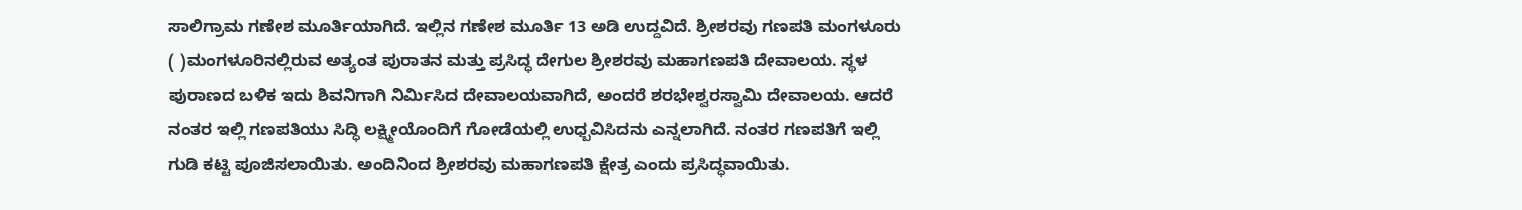ಸಾಲಿಗ್ರಾಮ ಗಣೇಶ ಮೂರ್ತಿಯಾಗಿದೆ. ಇಲ್ಲಿನ ಗಣೇಶ ಮೂರ್ತಿ 13 ಅಡಿ ಉದ್ದವಿದೆ. ಶ್ರೀಶರವು ಗಣಪತಿ ಮಂಗಳೂರು ( )ಮಂಗಳೂರಿನಲ್ಲಿರುವ ಅತ್ಯಂತ ಪುರಾತನ ಮತ್ತು ಪ್ರಸಿದ್ಧ ದೇಗುಲ ಶ್ರೀಶರವು ಮಹಾಗಣಪತಿ ದೇವಾಲಯ. ಸ್ಥಳ ಪುರಾಣದ ಬಳಿಕ ಇದು ಶಿವನಿಗಾಗಿ ನಿರ್ಮಿಸಿದ ದೇವಾಲಯವಾಗಿದೆ, ಅಂದರೆ ಶರಭೇಶ್ವರಸ್ವಾಮಿ ದೇವಾಲಯ. ಆದರೆ ನಂತರ ಇಲ್ಲಿ ಗಣಪತಿಯು ಸಿದ್ಧಿ ಲಕ್ಷ್ಮೀಯೊಂದಿಗೆ ಗೋಡೆಯಲ್ಲಿ ಉಧ್ಬವಿಸಿದನು ಎನ್ನಲಾಗಿದೆ. ನಂತರ ಗಣಪತಿಗೆ ಇಲ್ಲಿ ಗುಡಿ ಕಟ್ಟಿ ಪೂಜಿಸಲಾಯಿತು. ಅಂದಿನಿಂದ ಶ್ರೀಶರವು ಮಹಾಗಣಪತಿ ಕ್ಷೇತ್ರ ಎಂದು ಪ್ರಸಿದ್ಧವಾಯಿತು.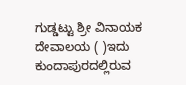ಗುಡ್ಡಟ್ಟು ಶ್ರೀ ವಿನಾಯಕ ದೇವಾಲಯ ( )ಇದು ಕುಂದಾಪುರದಲ್ಲಿರುವ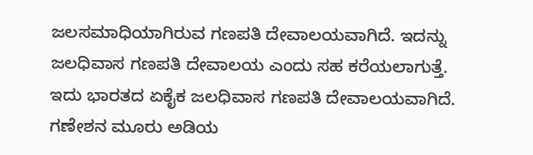ಜಲಸಮಾಧಿಯಾಗಿರುವ ಗಣಪತಿ ದೇವಾಲಯವಾಗಿದೆ. ಇದನ್ನು ಜಲಧಿವಾಸ ಗಣಪತಿ ದೇವಾಲಯ ಎಂದು ಸಹ ಕರೆಯಲಾಗುತ್ತೆ. ಇದು ಭಾರತದ ಏಕೈಕ ಜಲಧಿವಾಸ ಗಣಪತಿ ದೇವಾಲಯವಾಗಿದೆ. ಗಣೇಶನ ಮೂರು ಅಡಿಯ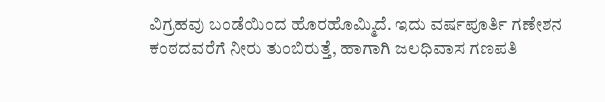ವಿಗ್ರಹವು ಬಂಡೆಯಿಂದ ಹೊರಹೊಮ್ಮಿದೆ. ಇದು ವರ್ಷಪೂರ್ತಿ ಗಣೇಶನ ಕಂಠದವರೆಗೆ ನೀರು ತುಂಬಿರುತ್ತೆ, ಹಾಗಾಗಿ ಜಲಧಿವಾಸ ಗಣಪತಿ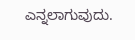ಎನ್ನಲಾಗುವುದು.